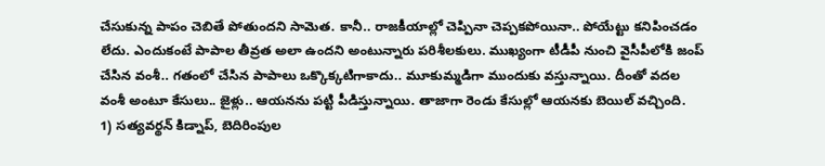చేసుకున్న పాపం చెబితే పోతుందని సామెత. కానీ.. రాజకీయాల్లో చెప్పినా చెప్పకపోయినా.. పోయేట్టు కనిపించడం లేదు. ఎందుకంటే పాపాల తీవ్రత అలా ఉందని అంటున్నారు పరిశీలకులు. ముఖ్యంగా టీడీపీ నుంచి వైసీపీలోకి జంప్ చేసిన వంశీ.. గతంలో చేసిన పాపాలు ఒక్కొక్కటిగాకాదు.. మూకుమ్మడిగా ముందుకు వస్తున్నాయి. దీంతో వదల వంశీ అంటూ కేసులు.. జైళ్లు.. ఆయనను పట్టి పీడిస్తున్నాయి. తాజాగా రెండు కేసుల్లో ఆయనకు బెయిల్ వచ్చింది.
1) సత్యవర్థన్ కిడ్నాప్, బెదిరింపుల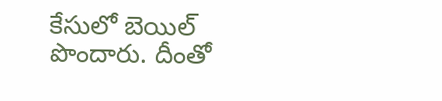కేసులో బెయిల్ పొందారు. దీంతో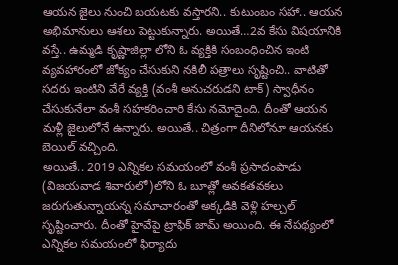ఆయన జైలు నుంచి బయటకు వస్తారని.. కుటుంబం సహా.. ఆయన అభిమానులు ఆశలు పెట్టుకున్నారు. అయితే…2వ కేసు విషయానికి వస్తే.. ఉమ్మడి కృష్ణాజిల్లా లోని ఓ వ్యక్తికి సంబంధించిన ఇంటి వ్యవహారంలో జోక్యం చేసుకుని నకిలీ పత్రాలు సృష్టించి.. వాటితో సదరు ఇంటిని వేరే వ్యక్తి (వంశీ అనుచరుడని టాక్) స్వాధీనం చేసుకునేలా వంశీ సహకరించారి కేసు నమోదైంది. దీంతో ఆయన మళ్లీ జైలులోనే ఉన్నారు. అయితే.. చిత్రంగా దీనిలోనూ ఆయనకు బెయిల్ వచ్చింది.
అయితే.. 2019 ఎన్నికల సమయంలో వంశీ ప్రసాదంపాడు (విజయవాడ శివారులో)లోని ఓ బూత్లో అవకతవకలు జరుగుతున్నాయన్న సమాచారంతో అక్కడికి వెళ్లి హల్చల్ సృష్టించారు. దీంతో హైవేపై ట్రాఫిక్ జామ్ అయింది. ఈ నేపథ్యంలో ఎన్నికల సమయంలో ఫిర్యాదు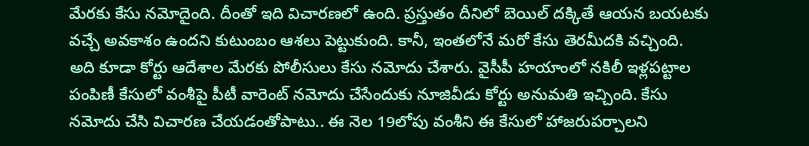మేరకు కేసు నమోదైంది. దీంతో ఇది విచారణలో ఉంది. ప్రస్తుతం దీనిలో బెయిల్ దక్కితే ఆయన బయటకు వచ్చే అవకాశం ఉందని కుటుంబం ఆశలు పెట్టుకుంది. కానీ, ఇంతలోనే మరో కేసు తెరమీదకి వచ్చింది.
అది కూడా కోర్టు ఆదేశాల మేరకు పోలీసులు కేసు నమోదు చేశారు. వైసీపీ హయాంలో నకిలీ ఇళ్లపట్టాల పంపిణీ కేసులో వంశీపై పీటీ వారెంట్ నమోదు చేసేందుకు నూజివీడు కోర్టు అనుమతి ఇచ్చింది. కేసు నమోదు చేసి విచారణ చేయడంతోపాటు.. ఈ నెల 19లోపు వంశీని ఈ కేసులో హాజరుపర్చాలని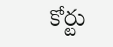కోర్టు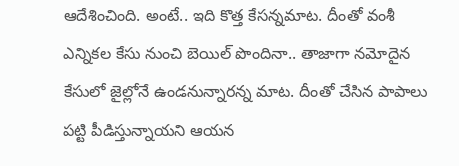ఆదేశించింది. అంటే.. ఇది కొత్త కేసన్నమాట. దీంతో వంశీ ఎన్నికల కేసు నుంచి బెయిల్ పొందినా.. తాజాగా నమోదైన కేసులో జైల్లోనే ఉండనున్నారన్న మాట. దీంతో చేసిన పాపాలు పట్టి పీడిస్తున్నాయని ఆయన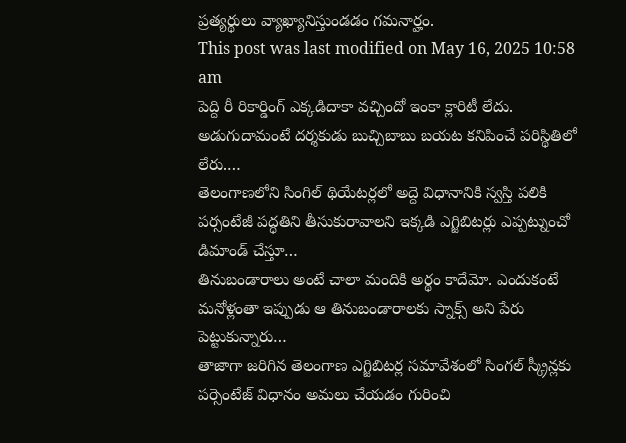ప్రత్యర్థులు వ్యాఖ్యానిస్తుండడం గమనార్హం.
This post was last modified on May 16, 2025 10:58 am
పెద్ది రీ రికార్డింగ్ ఎక్కడిదాకా వచ్చిందో ఇంకా క్లారిటీ లేదు. అడుగుదామంటే దర్శకుడు బుచ్చిబాబు బయట కనిపించే పరిస్థితిలో లేరు.…
తెలంగాణలోని సింగిల్ థియేటర్లలో అద్దె విధానానికి స్వస్తి పలికి పర్సంటేజీ పద్ధతిని తీసుకురావాలని ఇక్కడి ఎగ్జిబిటర్లు ఎప్పట్నుంచో డిమాండ్ చేస్తూ…
తినుబండారాలు అంటే చాలా మందికి అర్థం కాదేమో. ఎందుకంటే మనోళ్లంతా ఇప్పుడు ఆ తినుబండారాలకు స్నాక్స్ అని పేరు పెట్టుకున్నారు…
తాజాగా జరిగిన తెలంగాణ ఎగ్జిబిటర్ల సమావేశంలో సింగల్ స్క్రీన్లకు పర్సెంటేజ్ విధానం అమలు చేయడం గురించి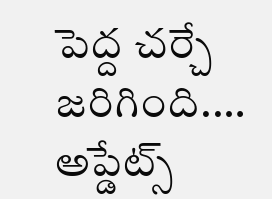పెద్ద చర్చే జరిగింది.…
అప్డేట్స్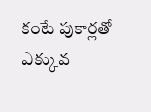కంటే పుకార్లతో ఎక్కువ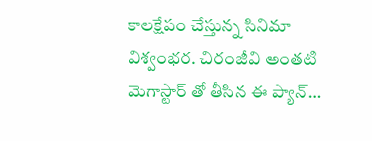కాలక్షేపం చేస్తున్న సినిమా విశ్వంభర. చిరంజీవి అంతటి మెగాస్టార్ తో తీసిన ఈ ప్యాన్…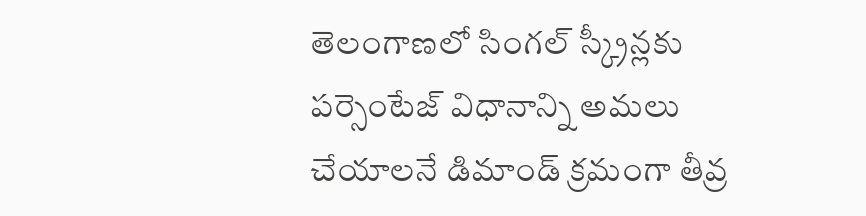తెలంగాణలో సింగల్ స్క్రీన్లకు పర్సెంటేజ్ విధానాన్ని అమలు చేయాలనే డిమాండ్ క్రమంగా తీవ్ర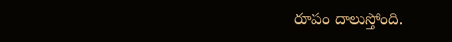రూపం దాలుస్తోంది.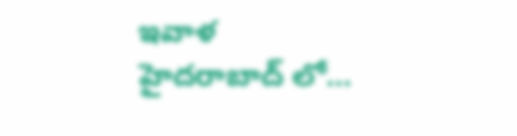ఇవాళ హైదరాబాద్ లో…